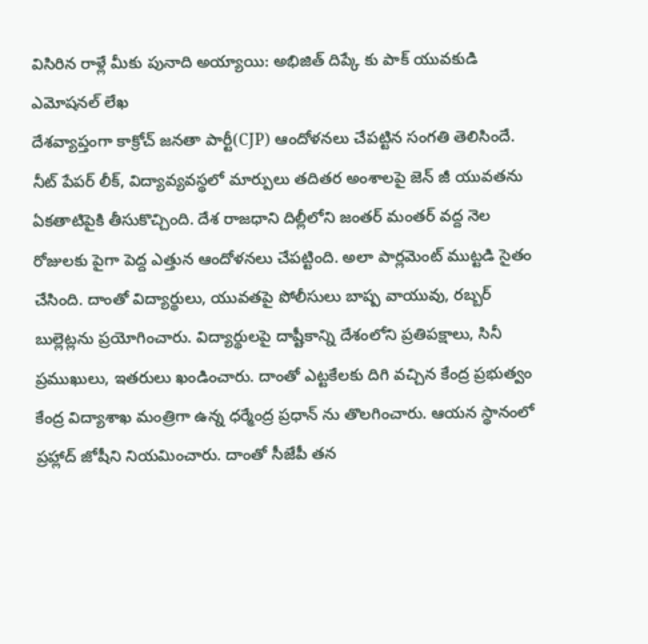విసిరిన రాళ్లే మీకు పునాది అయ్యాయి: అభిజిత్ దిప్కే కు పాక్ యువకుడి ఎమోషనల్ లేఖ
దేశవ్యాప్తంగా కాక్రోచ్ జనతా పార్టీ(CJP) ఆందోళనలు చేపట్టిన సంగతి తెలిసిందే. నీట్ పేపర్ లీక్, విద్యావ్యవస్థలో మార్పులు తదితర అంశాలపై జెన్ జీ యువతను ఏకతాటిపైకి తీసుకొచ్చింది. దేశ రాజధాని దిల్లీలోని జంతర్ మంతర్ వద్ద నెల రోజులకు పైగా పెద్ద ఎత్తున ఆందోళనలు చేపట్టింది. అలా పార్లమెంట్ ముట్టడి సైతం చేసింది. దాంతో విద్యార్థులు, యువతపై పోలీసులు బాష్ప వాయువు, రబ్బర్ బుల్లెట్లను ప్రయోగించారు. విద్యార్థులపై దాష్టీకాన్ని దేశంలోని ప్రతిపక్షాలు, సినీ ప్రముఖులు, ఇతరులు ఖండించారు. దాంతో ఎట్టకేలకు దిగి వచ్చిన కేంద్ర ప్రభుత్వం కేంద్ర విద్యాశాఖ మంత్రిగా ఉన్న ధర్మేంద్ర ప్రధాన్ ను తొలగించారు. ఆయన స్థానంలో ప్రహ్లాద్ జోషీని నియమించారు. దాంతో సీజేపీ తన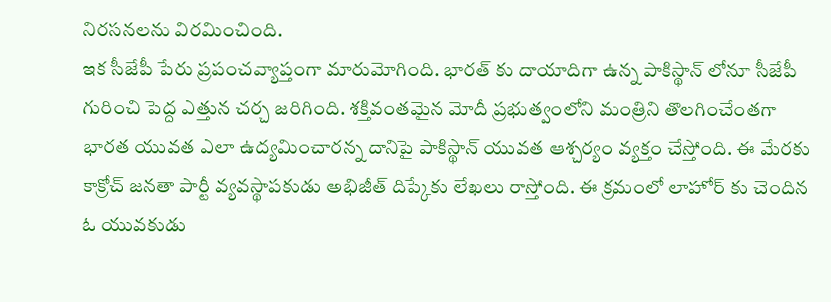నిరసనలను విరమించింది.
ఇక సీజేపీ పేరు ప్రపంచవ్యాప్తంగా మారుమోగింది. భారత్ కు దాయాదిగా ఉన్న పాకిస్థాన్ లోనూ సీజేపీ గురించి పెద్ద ఎత్తున చర్చ జరిగింది. శక్తివంతమైన మోదీ ప్రభుత్వంలోని మంత్రిని తొలగించేంతగా భారత యువత ఎలా ఉద్యమించారన్న దానిపై పాకిస్థాన్ యువత ఆశ్చర్యం వ్యక్తం చేస్తోంది. ఈ మేరకు కాక్రోచ్ జనతా పార్టీ వ్యవస్థాపకుడు అభిజీత్ దిప్కేకు లేఖలు రాస్తోంది. ఈ క్రమంలో లాహోర్ కు చెందిన ఓ యువకుడు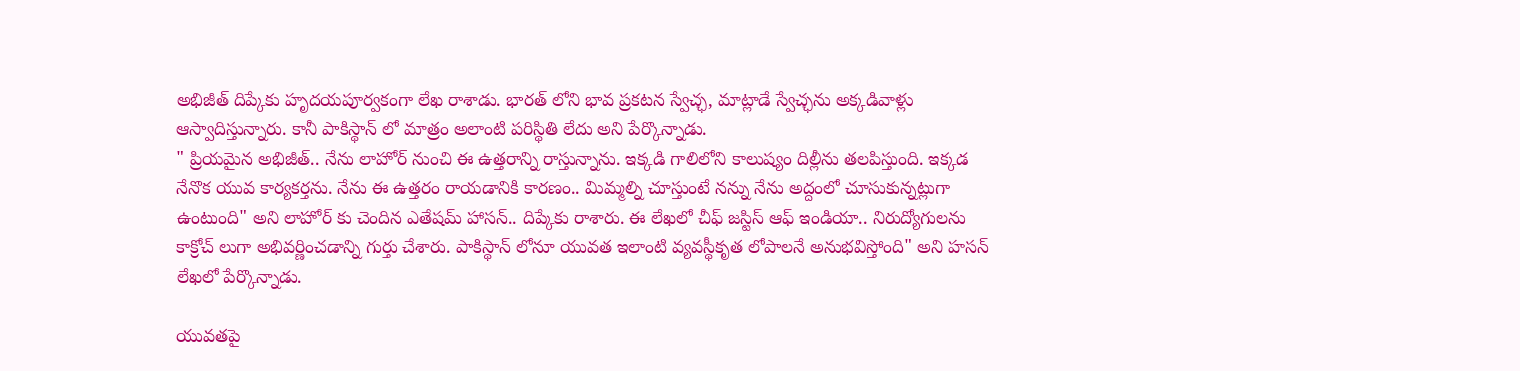అభిజీత్ దిప్కేకు హృదయపూర్వకంగా లేఖ రాశాడు. భారత్ లోని భావ ప్రకటన స్వేచ్ఛ, మాట్లాడే స్వేచ్ఛను అక్కడివాళ్లు ఆస్వాదిస్తున్నారు. కానీ పాకిస్థాన్ లో మాత్రం అలాంటి పరిస్థితి లేదు అని పేర్కొన్నాడు.
" ప్రియమైన అభిజీత్.. నేను లాహోర్ నుంచి ఈ ఉత్తరాన్ని రాస్తున్నాను. ఇక్కడి గాలిలోని కాలుష్యం దిల్లీను తలపిస్తుంది. ఇక్కడ నేనొక యువ కార్యకర్తను. నేను ఈ ఉత్తరం రాయడానికి కారణం.. మిమ్మల్ని చూస్తుంటే నన్ను నేను అద్దంలో చూసుకున్నట్లుగా ఉంటుంది" అని లాహోర్ కు చెందిన ఎతేషమ్ హాసన్.. దిప్కేకు రాశారు. ఈ లేఖలో చీఫ్ జస్టిస్ ఆఫ్ ఇండియా.. నిరుద్యోగులను కాక్రోచ్ లుగా అభివర్ణించడాన్ని గుర్తు చేశారు. పాకిస్థాన్ లోనూ యువత ఇలాంటి వ్యవస్థీకృత లోపాలనే అనుభవిస్తోంది" అని హసన్ లేఖలో పేర్కొన్నాడు.

యువతపై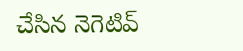చేసిన నెగెటివ్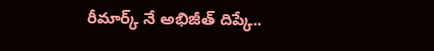రీమార్క్ నే అభిజీత్ దిప్కే..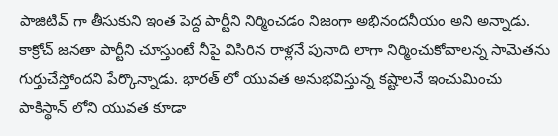పాజిటివ్ గా తీసుకుని ఇంత పెద్ద పార్టీని నిర్మించడం నిజంగా అభినందనీయం అని అన్నాడు. కాక్రోచ్ జనతా పార్టీని చూస్తుంటే నీపై విసిరిన రాళ్లనే పునాది లాగా నిర్మించుకోవాలన్న సామెతను గుర్తుచేస్తోందని పేర్కొన్నాడు. భారత్ లో యువత అనుభవిస్తున్న కష్టాలనే ఇంచుమించు పాకిస్థాన్ లోని యువత కూడా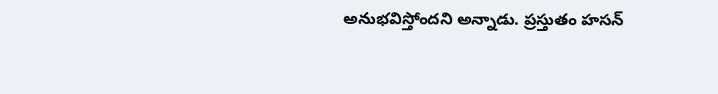అనుభవిస్తోందని అన్నాడు. ప్రస్తుతం హసన్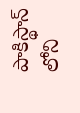పాకిస్థాన్ లోని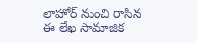లాహోర్ నుంచి రాసిన ఈ లేఖ సామాజిక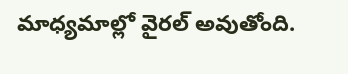మాధ్యమాల్లో వైరల్ అవుతోంది.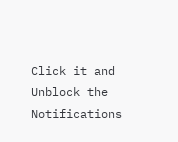Click it and Unblock the Notifications